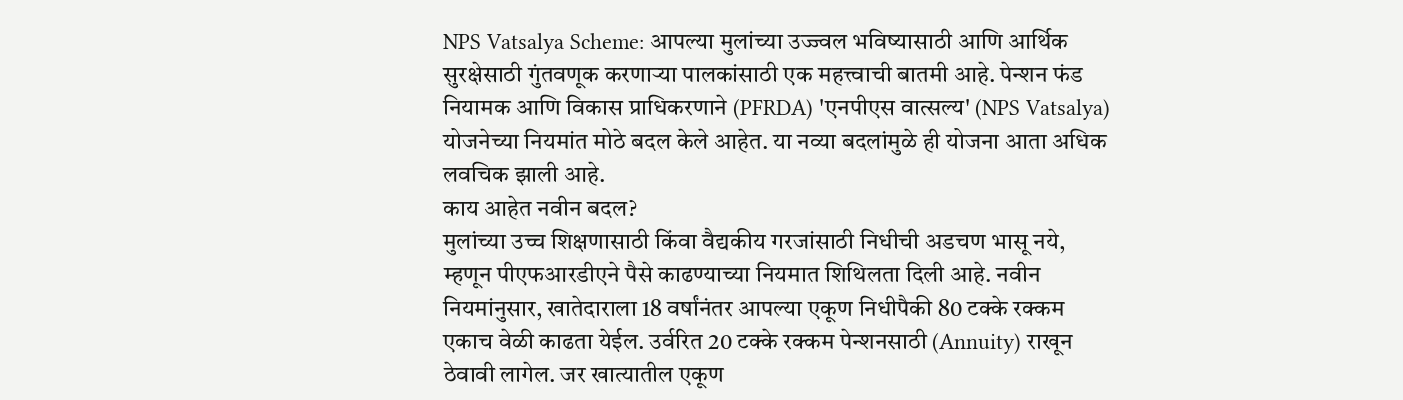NPS Vatsalya Scheme: आपल्या मुलांच्या उज्ज्वल भविष्यासाठी आणि आर्थिक सुरक्षेसाठी गुंतवणूक करणाऱ्या पालकांसाठी एक महत्त्वाची बातमी आहे. पेन्शन फंड नियामक आणि विकास प्राधिकरणाने (PFRDA) 'एनपीएस वात्सल्य' (NPS Vatsalya) योजनेच्या नियमांत मोठे बदल केले आहेत. या नव्या बदलांमुळे ही योजना आता अधिक लवचिक झाली आहे.
काय आहेत नवीन बदल?
मुलांच्या उच्च शिक्षणासाठी किंवा वैद्यकीय गरजांसाठी निधीची अडचण भासू नये, म्हणून पीएफआरडीएने पैसे काढण्याच्या नियमात शिथिलता दिली आहे. नवीन नियमांनुसार, खातेदाराला 18 वर्षांनंतर आपल्या एकूण निधीपैकी 80 टक्के रक्कम एकाच वेळी काढता येईल. उर्वरित 20 टक्के रक्कम पेन्शनसाठी (Annuity) राखून ठेवावी लागेल. जर खात्यातील एकूण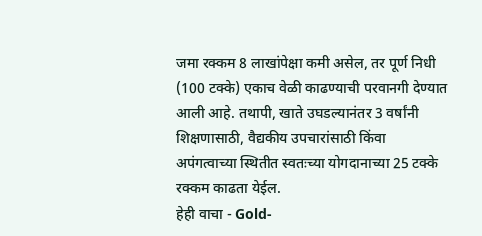जमा रक्कम 8 लाखांपेक्षा कमी असेल, तर पूर्ण निधी (100 टक्के) एकाच वेळी काढण्याची परवानगी देण्यात आली आहे. तथापी, खाते उघडल्यानंतर 3 वर्षांनी शिक्षणासाठी, वैद्यकीय उपचारांसाठी किंवा अपंगत्वाच्या स्थितीत स्वतःच्या योगदानाच्या 25 टक्के रक्कम काढता येईल.
हेही वाचा - Gold-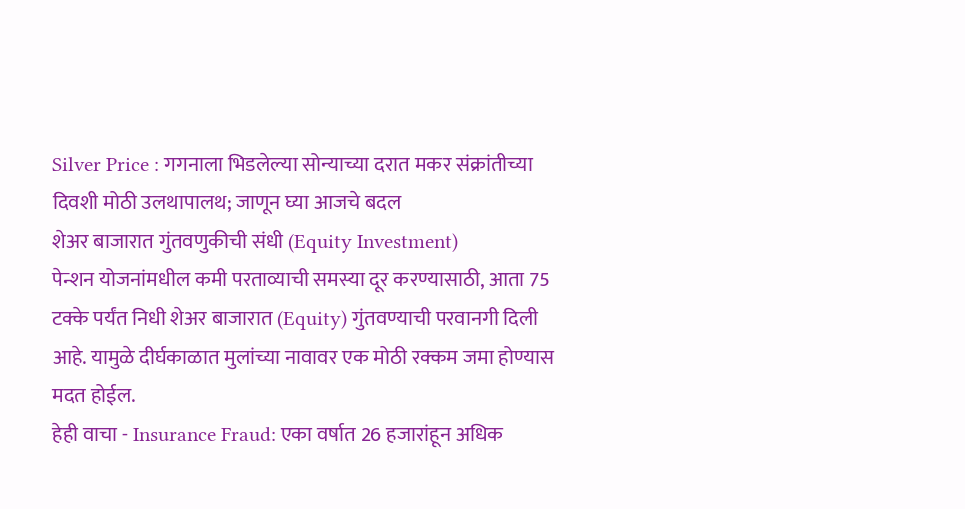Silver Price : गगनाला भिडलेल्या सोन्याच्या दरात मकर संक्रांतीच्या दिवशी मोठी उलथापालथ; जाणून घ्या आजचे बदल
शेअर बाजारात गुंतवणुकीची संधी (Equity Investment)
पेन्शन योजनांमधील कमी परताव्याची समस्या दूर करण्यासाठी, आता 75 टक्के पर्यंत निधी शेअर बाजारात (Equity) गुंतवण्याची परवानगी दिली आहे. यामुळे दीर्घकाळात मुलांच्या नावावर एक मोठी रक्कम जमा होण्यास मदत होईल.
हेही वाचा - Insurance Fraud: एका वर्षात 26 हजारांहून अधिक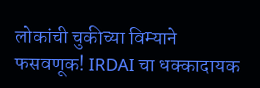लोकांची चुकीच्या विम्याने फसवणूक! IRDAI चा धक्कादायक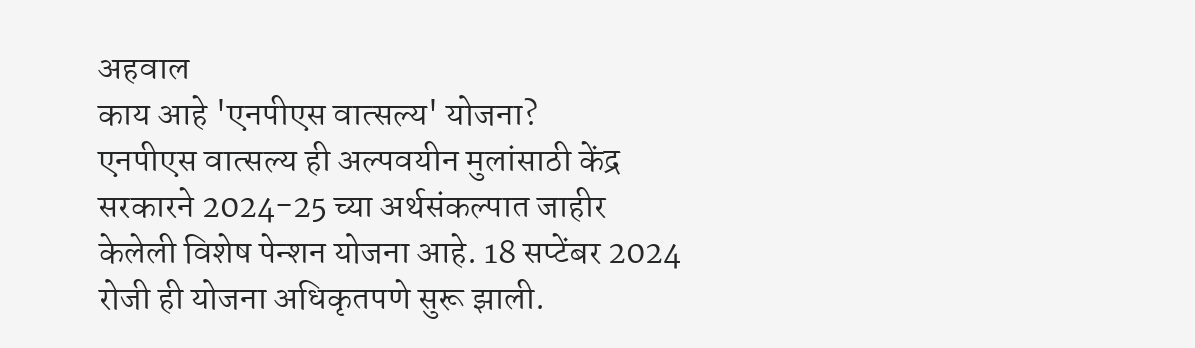अहवाल
काय आहे 'एनपीएस वात्सल्य' योजना?
एनपीएस वात्सल्य ही अल्पवयीन मुलांसाठी केंद्र सरकारने 2024-25 च्या अर्थसंकल्पात जाहीर केलेली विशेष पेन्शन योजना आहे. 18 सप्टेंबर 2024 रोजी ही योजना अधिकृतपणे सुरू झाली.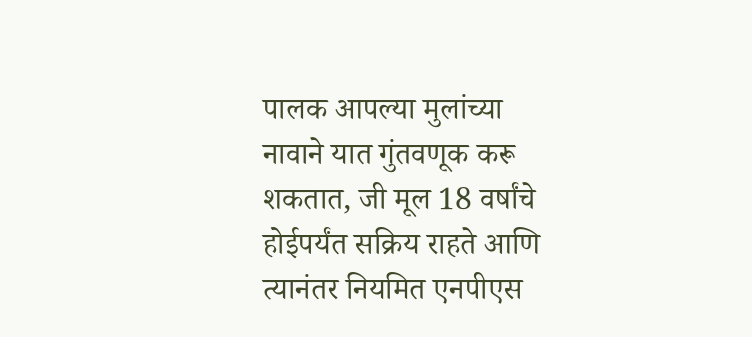पालक आपल्या मुलांच्या नावाने यात गुंतवणूक करू शकतात, जी मूल 18 वर्षांचे होईपर्यंत सक्रिय राहते आणि त्यानंतर नियमित एनपीएस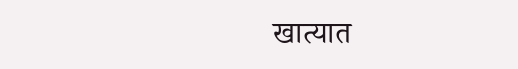खात्यात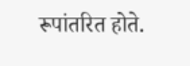रूपांतरित होते.